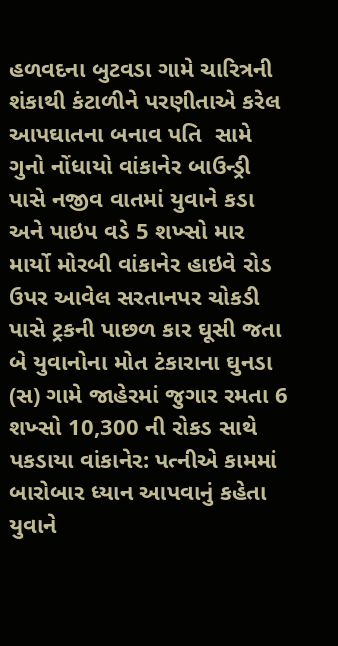હળવદના બુટવડા ગામે ચારિત્રની શંકાથી કંટાળીને પરણીતાએ કરેલ આપઘાતના બનાવ પતિ  સામે ગુનો નોંધાયો વાંકાનેર બાઉન્ડ્રી પાસે નજીવ વાતમાં યુવાને કડા અને પાઇપ વડે 5 શખ્સો માર માર્યો મોરબી વાંકાનેર હાઇવે રોડ ઉપર આવેલ સરતાનપર ચોકડી પાસે ટ્રકની પાછળ કાર ઘૂસી જતા બે યુવાનોના મોત ટંકારાના ઘુનડા (સ) ગામે જાહેરમાં જુગાર રમતા 6 શખ્સો 10,300 ની રોકડ સાથે પકડાયા વાંકાનેર: પત્નીએ કામમાં બારોબાર ધ્યાન આપવાનું કહેતા યુવાને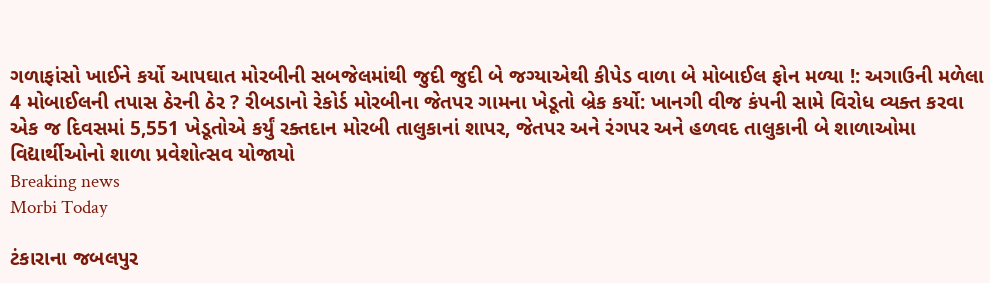ગળાફાંસો ખાઈને કર્યો આપઘાત મોરબીની સબજેલમાંથી જુદી જુદી બે જગ્યાએથી કીપેડ વાળા બે મોબાઈલ ફોન મળ્યા !: અગાઉની મળેલા 4 મોબાઈલની તપાસ ઠેરની ઠેર ? રીબડાનો રેકોર્ડ મોરબીના જેતપર ગામના ખેડૂતો બ્રેક કર્યો: ખાનગી વીજ કંપની સામે વિરોધ વ્યક્ત કરવા એક જ દિવસમાં 5,551 ખેડૂતોએ કર્યું રક્તદાન મોરબી તાલુકાનાં શાપર, જેતપર અને રંગપર અને હળવદ તાલુકાની બે શાળાઓમા વિદ્યાર્થીઓનો શાળા પ્રવેશોત્સવ યોજાયો
Breaking news
Morbi Today

ટંકારાના જબલપુર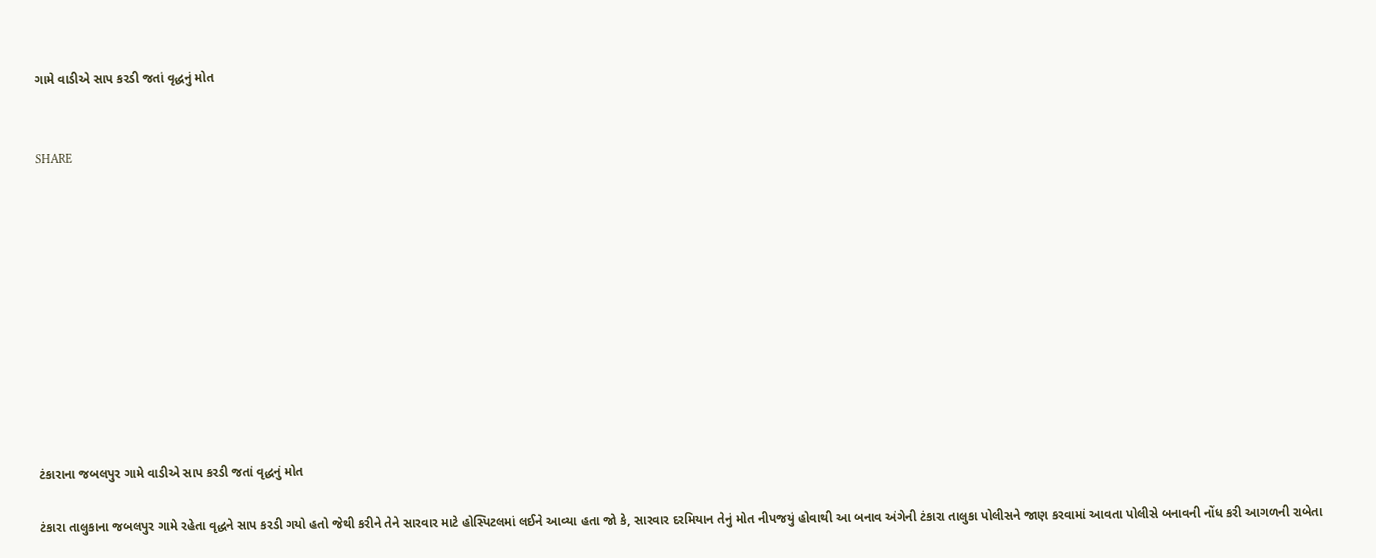ગામે વાડીએ સાપ કરડી જતાં વૃદ્ધનું મોત


SHARE











ટંકારાના જબલપુર ગામે વાડીએ સાપ કરડી જતાં વૃદ્ધનું મોત

ટંકારા તાલુકાના જબલપુર ગામે રહેતા વૃદ્ધને સાપ કરડી ગયો હતો જેથી કરીને તેને સારવાર માટે હોસ્પિટલમાં લઈને આવ્યા હતા જો કે, સારવાર દરમિયાન તેનું મોત નીપજયું હોવાથી આ બનાવ અંગેની ટંકારા તાલુકા પોલીસને જાણ કરવામાં આવતા પોલીસે બનાવની નોંધ કરી આગળની રાબેતા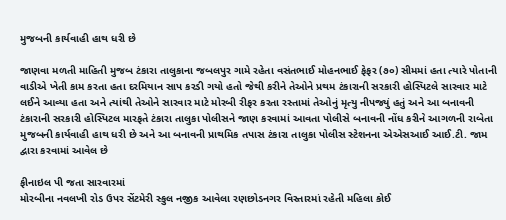મુજબની કાર્યવાહી હાથ ધરી છે

જાણવા મળતી માહિતી મુજબ ટંકારા તાલુકાના જબલપુર ગામે રહેતા વસંતભાઈ મોહનભાઈ ફેફર (૭૦) સીમમાં હતા ત્યારે પોતાની વાડીએ ખેતી કામ કરતા હતા દરમિયાન સાપ કરડી ગયો હતો જેથી કરીને તેઓને પ્રથમ ટંકારાની સરકારી હોસ્પિટલે સારવાર માટે લઈને આવ્યા હતા અને ત્યાંથી તેઓને સારવાર માટે મોરબી રીફર કરતા રસ્તામાં તેઓનું મૃત્યુ નીપજ્યું હતું અને આ બનાવની ટંકારાની સરકારી હોસ્પિટલ મારફતે ટંકારા તાલુકા પોલીસને જાણ કરવામાં આવતા પોલીસે બનાવની નોંધ કરીને આગળની રાબેતા મુજબની કાર્યવાહી હાથ ધરી છે અને આ બનાવની પ્રાથમિક તપાસ ટંકારા તાલુકા પોલીસ સ્ટેશનના એએસઆઈ આઈ.ટી. જામ દ્વારા કરવામાં આવેલ છે

ફીનાઇલ પી જતા સારવારમાં
મોરબીના નવલખી રોડ ઉપર સેંટમેરી સ્કુલ નજીક આવેલા રણછોડનગર વિસ્તારમાં રહેતી મહિલા કોઈ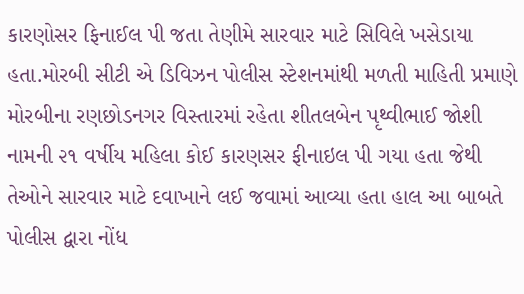કારણોસર ફિનાઈલ પી જતા તેણીમે સારવાર માટે સિવિલે ખસેડાયા હતા.મોરબી સીટી એ ડિવિઝન પોલીસ સ્ટેશનમાંથી મળતી માહિતી પ્રમાણે મોરબીના રણછોડનગર વિસ્તારમાં રહેતા શીતલબેન પૃથ્વીભાઈ જોશી નામની ૨૧ વર્ષીય મહિલા કોઈ કારણસર ફીનાઇલ પી ગયા હતા જેથી તેઓને સારવાર માટે દવાખાને લઈ જવામાં આવ્યા હતા હાલ આ બાબતે પોલીસ દ્વારા નોંધ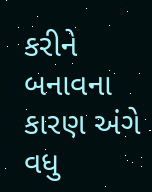કરીને બનાવના કારણ અંગે વધુ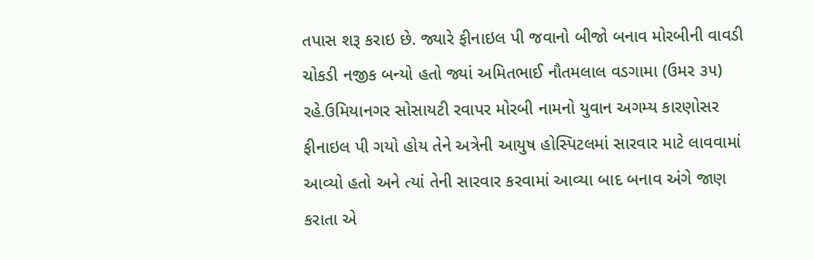તપાસ શરૂ કરાઇ છે. જ્યારે ફીનાઇલ પી જવાનો બીજો બનાવ મોરબીની વાવડી ચોકડી નજીક બન્યો હતો જ્યાં અમિતભાઈ નૌતમલાલ વડગામા (ઉમર ૩૫) રહે.ઉમિયાનગર સોસાયટી રવાપર મોરબી નામનો યુવાન અગમ્ય કારણોસર ફીનાઇલ પી ગયો હોય તેને અત્રેની આયુષ હોસ્પિટલમાં સારવાર માટે લાવવામાં આવ્યો હતો અને ત્યાં તેની સારવાર કરવામાં આવ્યા બાદ બનાવ અંગે જાણ કરાતા એ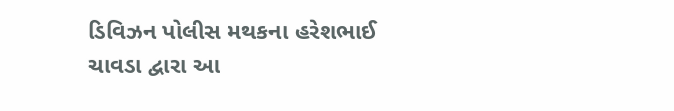ડિવિઝન પોલીસ મથકના હરેશભાઈ ચાવડા દ્વારા આ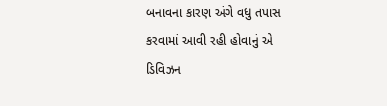બનાવના કારણ અંગે વધુ તપાસ કરવામાં આવી રહી હોવાનું એ ડિવિઝન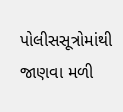પોલીસસૂત્રોમાંથી જાણવા મળી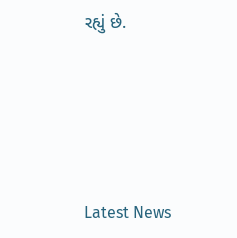રહ્યું છે.






Latest News